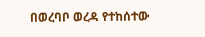በወረባቦ ወረዳ የተከሰተው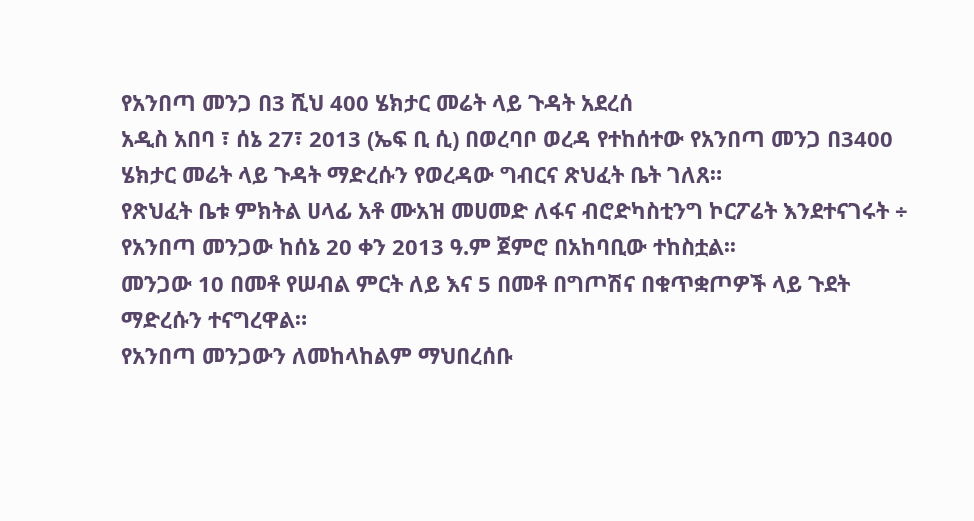የአንበጣ መንጋ በ3 ሺህ 400 ሄክታር መሬት ላይ ጉዳት አደረሰ
አዲስ አበባ ፣ ሰኔ 27፣ 2013 (ኤፍ ቢ ሲ) በወረባቦ ወረዳ የተከሰተው የአንበጣ መንጋ በ3400 ሄክታር መሬት ላይ ጉዳት ማድረሱን የወረዳው ግብርና ጽህፈት ቤት ገለጸ።
የጽህፈት ቤቱ ምክትል ሀላፊ አቶ ሙአዝ መሀመድ ለፋና ብሮድካስቲንግ ኮርፖሬት እንደተናገሩት ÷ የአንበጣ መንጋው ከሰኔ 20 ቀን 2013 ዓ.ም ጀምሮ በአከባቢው ተከስቷል፡፡
መንጋው 10 በመቶ የሠብል ምርት ለይ እና 5 በመቶ በግጦሽና በቁጥቋጦዎች ላይ ጉደት ማድረሱን ተናግረዋል።
የአንበጣ መንጋውን ለመከላከልም ማህበረሰቡ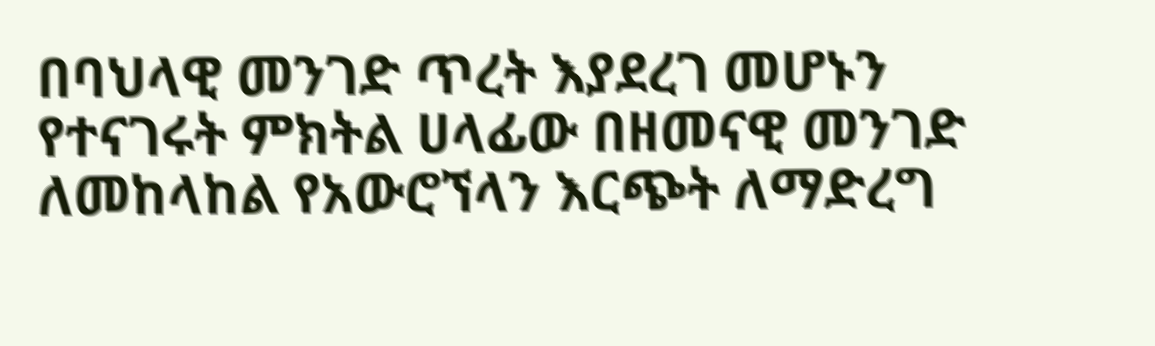በባህላዊ መንገድ ጥረት እያደረገ መሆኑን የተናገሩት ምክትል ሀላፊው በዘመናዊ መንገድ ለመከላከል የአውሮኘላን እርጭት ለማድረግ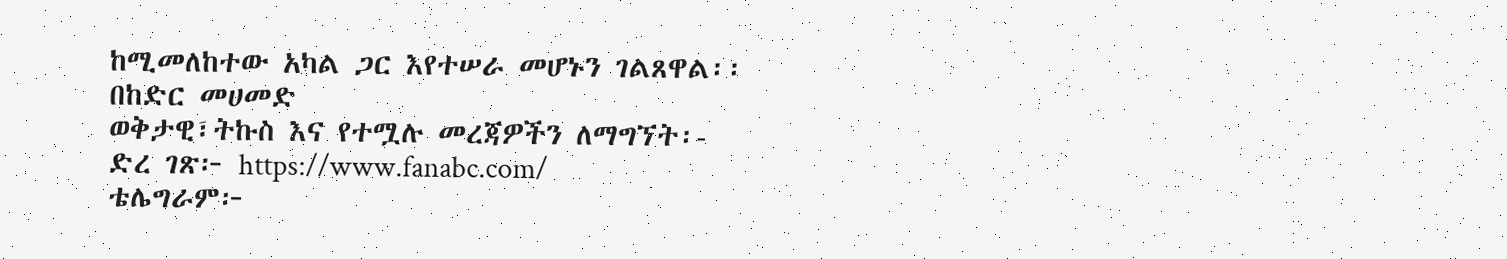ከሚመለከተው አካል ጋር እየተሠራ መሆኑን ገልጸዋል፡፡
በከድር መሀመድ
ወቅታዊ፣ትኩስ እና የተሟሉ መረጃዎችን ለማግኘት፡-
ድረ ገጽ፦ https://www.fanabc.com/
ቴሌግራም፦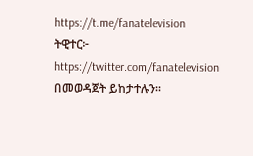https://t.me/fanatelevision
ትዊተር፦ https://twitter.com/fanatelevision በመወዳጀት ይከታተሉን፡፡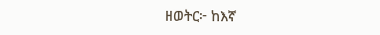ዘወትር፦ ከእኛ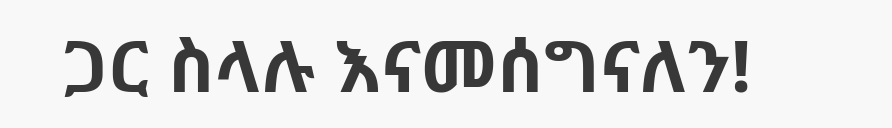ጋር ስላሉ እናመሰግናለን!